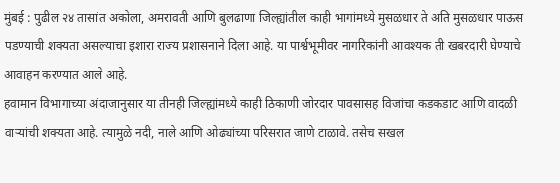मुंबई : पुढील २४ तासांत अकोला, अमरावती आणि बुलढाणा जिल्ह्यांतील काही भागांमध्ये मुसळधार ते अति मुसळधार पाऊस पडण्याची शक्यता असल्याचा इशारा राज्य प्रशासनाने दिला आहे. या पार्श्वभूमीवर नागरिकांनी आवश्यक ती खबरदारी घेण्याचे आवाहन करण्यात आले आहे.
हवामान विभागाच्या अंदाजानुसार या तीनही जिल्ह्यांमध्ये काही ठिकाणी जोरदार पावसासह विजांचा कडकडाट आणि वादळी वाऱ्यांची शक्यता आहे. त्यामुळे नदी, नाले आणि ओढ्यांच्या परिसरात जाणे टाळावे. तसेच सखल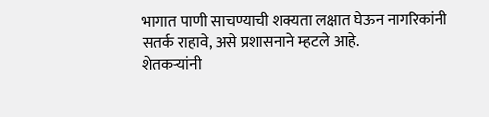भागात पाणी साचण्याची शक्यता लक्षात घेऊन नागरिकांनी सतर्क राहावे, असे प्रशासनाने म्हटले आहे.
शेतकऱ्यांनी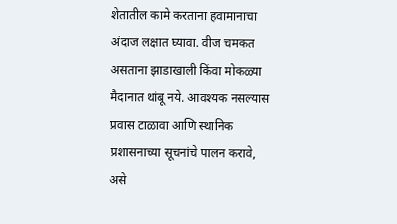शेतातील कामे करताना हवामानाचा अंदाज लक्षात घ्यावा. वीज चमकत असताना झाडाखाली किंवा मोकळ्या मैदानात थांबू नये. आवश्यक नसल्यास प्रवास टाळावा आणि स्थानिक प्रशासनाच्या सूचनांचे पालन करावे, असे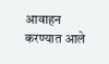आवाहन करण्यात आले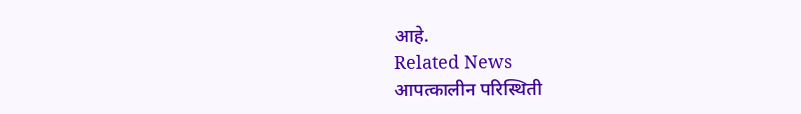आहे.
Related News
आपत्कालीन परिस्थिती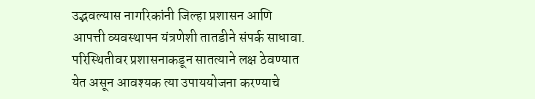उद्भवल्यास नागरिकांनी जिल्हा प्रशासन आणि आपत्ती व्यवस्थापन यंत्रणेशी तातडीने संपर्क साधावा. परिस्थितीवर प्रशासनाकडून सातत्याने लक्ष ठेवण्यात येत असून आवश्यक त्या उपाययोजना करण्याचे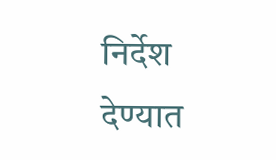निर्देश देण्यात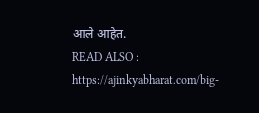आले आहेत.
READ ALSO : https://ajinkyabharat.com/big-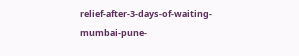relief-after-3-days-of-waiting-mumbai-pune-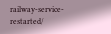railway-service-restarted/